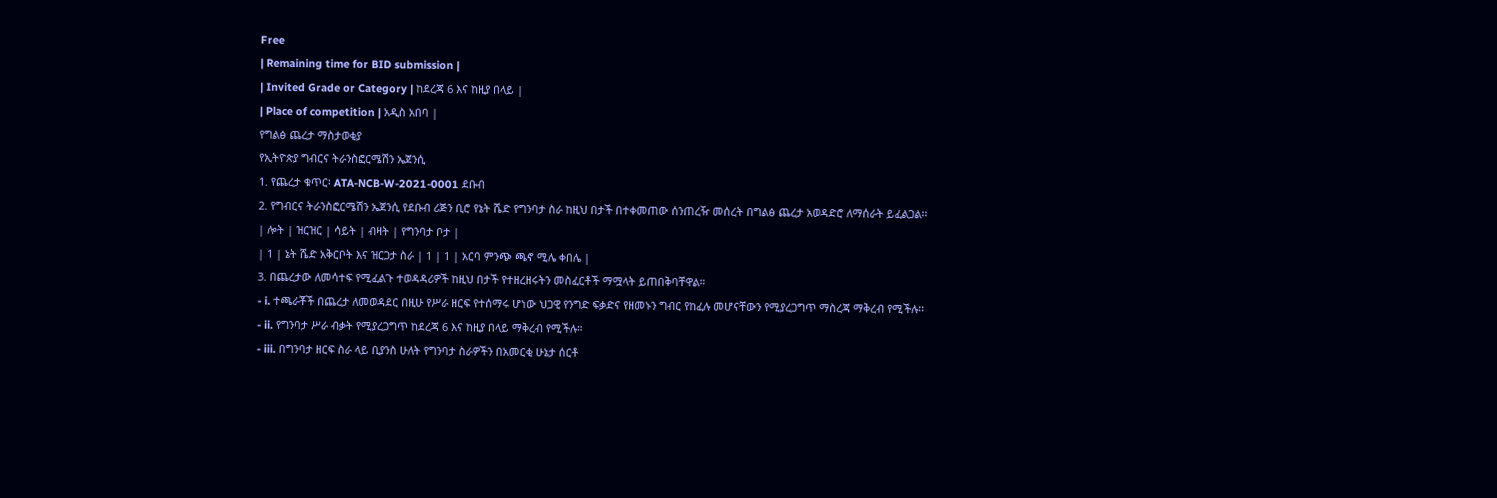Free
| Remaining time for BID submission |
| Invited Grade or Category | ከደረጃ 6 እና ከዚያ በላይ |
| Place of competition | አዲስ አበባ |
የግልፅ ጨረታ ማስታወቂያ
የኢትዮጵያ ግብርና ትራንስፎርሜሽን ኤጀንሲ
1. የጨረታ ቁጥር፡ ATA-NCB-W-2021-0001 ደቡብ
2. የግብርና ትራንስፎርሜሽን ኤጀንሲ የደቡብ ሪጅን ቢሮ የኔት ሼድ የግንባታ ስራ ከዚህ በታች በተቀመጠው ሰንጠረዥ መሰረት በግልፅ ጨረታ አወዳድሮ ለማሰራት ይፈልጋል፡፡
| ሎት | ዝርዝር | ሳይት | ብዛት | የግንባታ ቦታ |
| 1 | ኔት ሼድ አቅርቦት እና ዝርጋታ ስራ | 1 | 1 | አርባ ምንጭ ጫኖ ሚሌ ቀበሌ |
3. በጨረታው ለመሳተፍ የሚፈልጉ ተወዳዳሪዎች ከዚህ በታች የተዘረዘሩትን መስፈርቶች ማሟላት ይጠበቅባቸዋል።
- i. ተጫራቾች በጨረታ ለመወዳደር በዚሁ የሥራ ዘርፍ የተሰማሩ ሆነው ህጋዊ የንግድ ፍቃድና የዘመኑን ግብር የከፈሉ መሆናቸውን የሚያረጋግጥ ማስረጃ ማቅረብ የሚችሉ፡፡
- ii. የግንባታ ሥራ ብቃት የሚያረጋግጥ ከደረጃ 6 እና ከዚያ በላይ ማቅረብ የሚችሉ።
- iii. በግንባታ ዘርፍ ስራ ላይ ቢያንስ ሁለት የግንባታ ስራዎችን በአመርቂ ሁኔታ ሰርቶ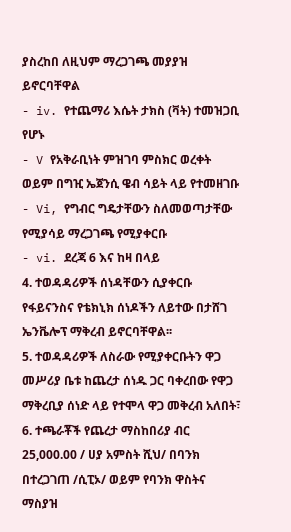ያስረከበ ለዚህም ማረጋገጫ መያያዝ ይኖርባቸዋል
- iv. የተጨማሪ እሴት ታክስ (ቫት) ተመዝጋቢ የሆኑ
- V የአቅራቢነት ምዝገባ ምስክር ወረቀት ወይም በግዢ ኤጀንሲ ዌብ ሳይት ላይ የተመዘገቡ
- Vi, የግብር ግዴታቸውን ስለመወጣታቸው የሚያሳይ ማረጋገጫ የሚያቀርቡ
- vi. ደረጃ 6 እና ከዛ በላይ
4. ተወዳዳሪዎች ሰነዳቸውን ሲያቀርቡ የፋይናንስና የቴክኒክ ሰነዶችን ለይተው በታሸገ ኤንቬሎፕ ማቅረብ ይኖርባቸዋል፡፡
5. ተወዳዳሪዎች ለስራው የሚያቀርቡትን ዋጋ መሥሪያ ቤቱ ከጨረታ ሰነዱ ጋር ባቀረበው የዋጋ ማቅረቢያ ሰነድ ላይ የተሞላ ዋጋ መቅረብ አለበት፣
6. ተጫራቾች የጨረታ ማስከበሪያ ብር 25,000.00 / ሀያ አምስት ሺህ/ በባንክ በተረጋገጠ /ሲፒኦ/ ወይም የባንክ ዋስትና ማስያዝ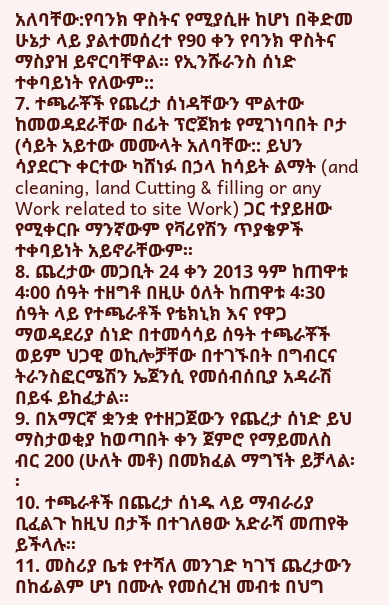አለባቸው:የባንክ ዋስትና የሚያሲዙ ከሆነ በቅድመ ሁኔታ ላይ ያልተመሰረተ የ90 ቀን የባንክ ዋስትና ማስያዝ ይኖርባቸዋል፡፡ የኢንሹራንስ ሰነድ ተቀባይነት የለውም::
7. ተጫራቾች የጨረታ ሰነዳቸውን ሞልተው ከመወዳደራቸው በፊት ፕሮጀክቱ የሚገነባበት ቦታ (ሳይት አይተው መሙላት አለባቸው:: ይህን ሳያደርጉ ቀርተው ካሸነፉ በኃላ ከሳይት ልማት (and cleaning, land Cutting & filling or any Work related to site Work) ጋር ተያይዘው የሚቀርቡ ማንኛውም የቫሪየሽን ጥያቄዎች ተቀባይነት አይኖራቸውም፡፡
8. ጨረታው መጋቢት 24 ቀን 2013 ዓም ከጠዋቱ 4፡00 ሰዓት ተዘግቶ በዚሁ ዕለት ከጠዋቱ 4፡30 ሰዓት ላይ የተጫራቶች የቴክኒክ እና የዋጋ ማወዳደሪያ ሰነድ በተመሳሳይ ሰዓት ተጫራቾች ወይም ህጋዊ ወኪሎቻቸው በተገኙበት በግብርና ትራንስፎርሜሽን ኤጀንሲ የመሰብሰቢያ አዳራሽ በይፋ ይከፈታል፡፡
9. በአማርኛ ቋንቋ የተዘጋጀውን የጨረታ ሰነድ ይህ ማስታወቂያ ከወጣበት ቀን ጀምሮ የማይመለስ ብር 200 (ሁለት መቶ) በመክፈል ማግኘት ይቻላል፡፡
10. ተጫራቶች በጨረታ ሰነዱ ላይ ማብራሪያ ቢፈልጉ ከዚህ በታች በተገለፀው አድራሻ መጠየቅ ይችላሉ፡፡
11. መስሪያ ቤቱ የተሻለ መንገድ ካገኘ ጨረታውን በከፊልም ሆነ በሙሉ የመሰረዝ መብቱ በህግ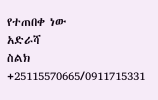የተጠበቀ ነው
አድራሻ
ስልክ +25115570665/0911715331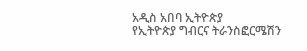አዲስ አበባ ኢትዮጵያ
የኢትዮጵያ ግብርና ትራንስፎርሜሽን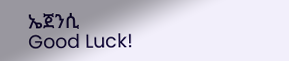ኤጀንሲ
Good Luck!